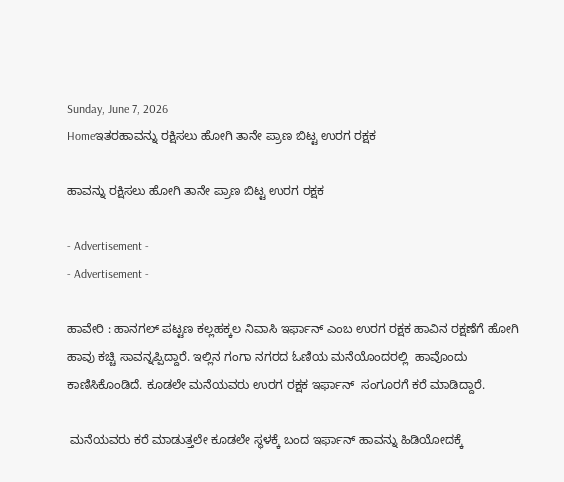Sunday, June 7, 2026
Homeಇತರಹಾವನ್ನು ರಕ್ಷಿಸಲು ಹೋಗಿ ತಾನೇ ಪ್ರಾಣ ಬಿಟ್ಟ ಉರಗ ರಕ್ಷಕ

ಹಾವನ್ನು ರಕ್ಷಿಸಲು ಹೋಗಿ ತಾನೇ ಪ್ರಾಣ ಬಿಟ್ಟ ಉರಗ ರಕ್ಷಕ

- Advertisement -
- Advertisement -

ಹಾವೇರಿ : ಹಾನಗಲ್ ಪಟ್ಟಣ ಕಲ್ಲಹಕ್ಕಲ ನಿವಾಸಿ ಇರ್ಫಾನ್ ಎಂಬ ಉರಗ ರಕ್ಷಕ ಹಾವಿನ ರಕ್ಷಣೆಗೆ ಹೋಗಿ ಹಾವು ಕಚ್ಚಿ ಸಾವನ್ನಪ್ಪಿದ್ದಾರೆ. ಇಲ್ಲಿನ ಗಂಗಾ ನಗರದ ಓಣಿಯ ಮನೆಯೊಂದರಲ್ಲಿ  ಹಾವೊಂದು ಕಾಣಿಸಿಕೊಂಡಿದೆ. ಕೂಡಲೇ ಮನೆಯವರು ಉರಗ ರಕ್ಷಕ ಇರ್ಫಾನ್  ಸಂಗೂರಗೆ ಕರೆ ಮಾಡಿದ್ದಾರೆ.

 ಮನೆಯವರು ಕರೆ ಮಾಡುತ್ತಲೇ ಕೂಡಲೇ ಸ್ಥಳಕ್ಕೆ ಬಂದ ಇರ್ಫಾನ್ ಹಾವನ್ನು ಹಿಡಿಯೋದಕ್ಕೆ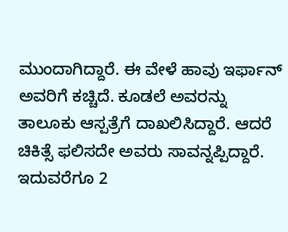ಮುಂದಾಗಿದ್ದಾರೆ. ಈ ವೇಳೆ ಹಾವು ಇರ್ಫಾನ್ ಅವರಿಗೆ ಕಚ್ಚಿದೆ. ಕೂಡಲೆ ಅವರನ್ನು ತಾಲೂಕು ಆಸ್ಪತ್ರೆಗೆ ದಾಖಲಿಸಿದ್ದಾರೆ. ಆದರೆ ಚಿಕಿತ್ಸೆ ಫಲಿಸದೇ ಅವರು ಸಾವನ್ನಪ್ಪಿದ್ದಾರೆ. ಇದುವರೆಗೂ 2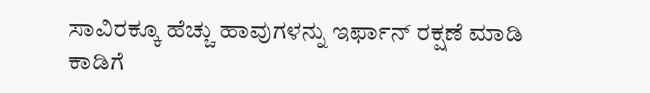ಸಾವಿರಕ್ಕೂ ಹೆಚ್ಚು ಹಾವುಗಳನ್ನು ಇರ್ಫಾನ್ ರಕ್ಷಣೆ ಮಾಡಿ ಕಾಡಿಗೆ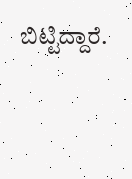ಬಿಟ್ಟಿದ್ದಾರೆ.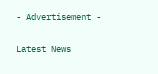- Advertisement -

Latest News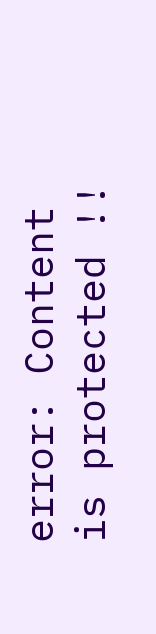error: Content is protected !!